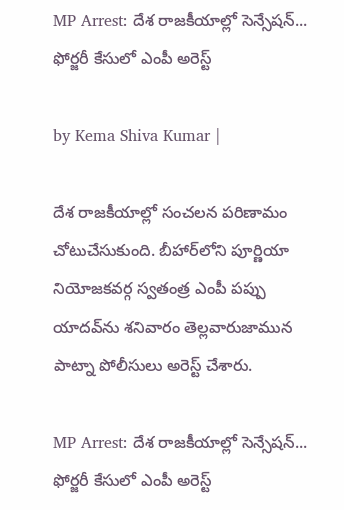MP Arrest: దేశ రాజకీయాల్లో సెన్సేషన్... ఫోర్జరీ కేసులో ఎంపీ అరెస్ట్

by Kema Shiva Kumar |

దేశ రాజకీయాల్లో సంచలన పరిణామం చోటుచేసుకుంది. బీహార్‌లోని పూర్ణియా నియోజకవర్గ స్వతంత్ర ఎంపీ పప్పు యాదవ్‌ను శనివారం తెల్లవారుజామున పాట్నా పోలీసులు అరెస్ట్ చేశారు.

MP Arrest: దేశ రాజకీయాల్లో సెన్సేషన్... ఫోర్జరీ కేసులో ఎంపీ అరెస్ట్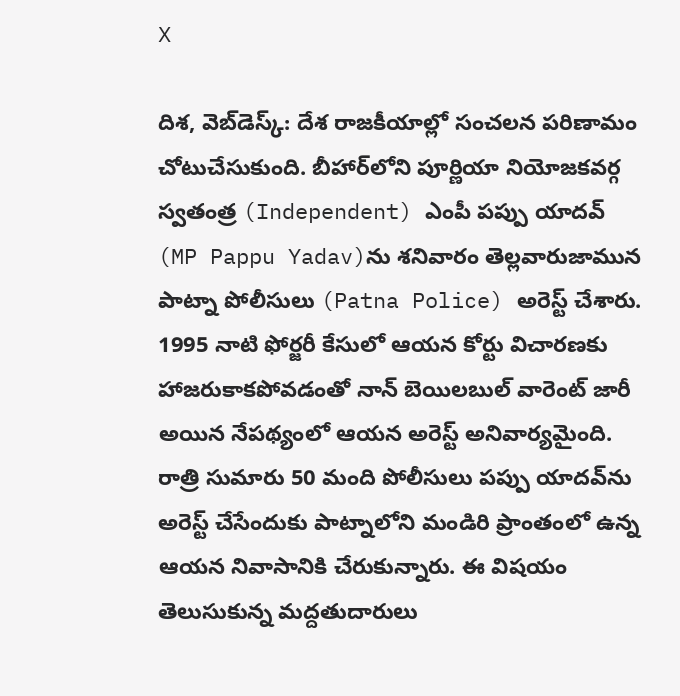X

దిశ, వెబ్‌డెస్క్: దేశ రాజకీయాల్లో సంచలన పరిణామం చోటుచేసుకుంది. బీహార్‌లోని పూర్ణియా నియోజకవర్గ స్వతంత్ర (Independent) ఎంపీ పప్పు యాదవ్‌ (MP Pappu Yadav)ను శనివారం తెల్లవారుజామున పాట్నా పోలీసులు (Patna Police) అరెస్ట్ చేశారు. 1995 నాటి ఫోర్జరీ కేసులో ఆయన కోర్టు విచారణకు హాజరుకాకపోవడంతో నాన్ బెయిలబుల్ వారెంట్ జారీ అయిన నేపథ్యంలో ఆయన అరెస్ట్ అనివార్యమైంది. రాత్రి సుమారు 50 మంది పోలీసులు పప్పు యాదవ్‌ను అరెస్ట్ చేసేందుకు పాట్నాలోని మండిరి ప్రాంతంలో ఉన్న ఆయన నివాసానికి చేరుకున్నారు. ఈ విషయం తెలుసుకున్న మద్దతుదారులు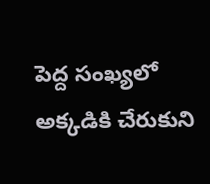పెద్ద సంఖ్యలో అక్కడికి చేరుకుని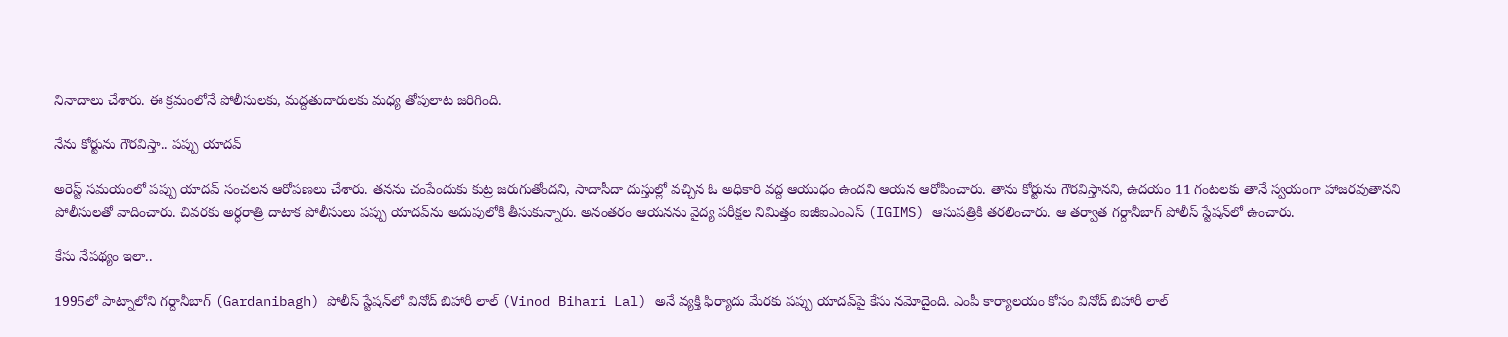నినాదాలు చేశారు. ఈ క్రమంలోనే పోలీసులకు, మద్దతుదారులకు మధ్య తోపులాట జరిగింది.

నేను కోర్టును గౌరవిస్తా.. పప్పు యాదవ్

అరెస్ట్ సమయంలో పప్పు యాదవ్ సంచలన ఆరోపణలు చేశారు. తనను చంపేందుకు కుట్ర జరుగుతోందని, సాదాసీదా దుస్తుల్లో వచ్చిన ఓ అధికారి వద్ద ఆయుధం ఉందని ఆయన ఆరోపించారు. తాను కోర్టును గౌరవిస్తానని, ఉదయం 11 గంటలకు తానే స్వయంగా హాజరవుతానని పోలీసులతో వాదించారు. చివరకు అర్ధరాత్రి దాటాక పోలీసులు పప్పు యాదవ్‌ను అదుపులోకి తీసుకున్నారు. అనంతరం ఆయనను వైద్య పరీక్షల నిమిత్తం ఐజీఐఎంఎస్ (IGIMS) ఆసుపత్రికి తరలించారు. ఆ తర్వాత గర్దానీబాగ్ పోలీస్ స్టేషన్‌లో ఉంచారు.

కేసు నేపథ్యం ఇలా..

1995లో పాట్నాలోని గర్దానీబాగ్ (Gardanibagh) పోలీస్ స్టేషన్‌లో వినోద్ బిహారీ లాల్ (Vinod Bihari Lal) అనే వ్యక్తి ఫిర్యాదు మేరకు పప్పు యాదవ్‌పై కేసు నమోదైంది. ఎంపీ కార్యాలయం కోసం వినోద్ బిహారీ లాల్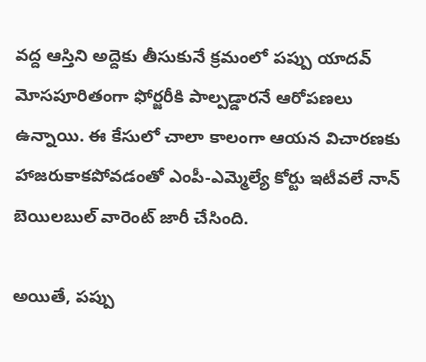వద్ద ఆస్తిని అద్దెకు తీసుకునే క్రమంలో పప్పు యాదవ్ మోసపూరితంగా ఫోర్జరీకి పాల్పడ్డారనే ఆరోపణలు ఉన్నాయి. ఈ కేసులో చాలా కాలంగా ఆయన విచారణకు హాజరుకాకపోవడంతో ఎంపీ-ఎమ్మెల్యే కోర్టు ఇటీవలే నాన్ బెయిలబుల్ వారెంట్ జారీ చేసింది.

అయితే, పప్పు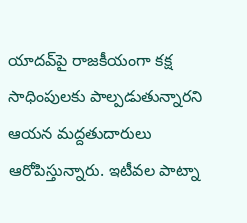యాదవ్‌పై రాజకీయంగా కక్ష సాధింపులకు పాల్పడుతున్నారని ఆయన మద్దతుదారులు ఆరోపిస్తున్నారు. ఇటీవల పాట్నా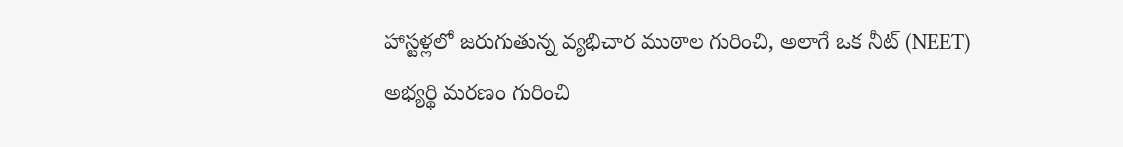హాస్టళ్లలో జరుగుతున్న వ్యభిచార ముఠాల గురించి, అలాగే ఒక నీట్ (NEET) అభ్యర్థి మరణం గురించి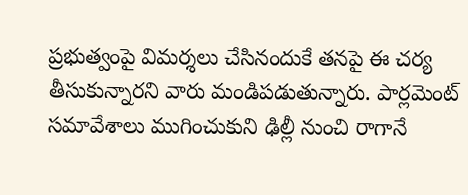ప్రభుత్వంపై విమర్శలు చేసినందుకే తనపై ఈ చర్య తీసుకున్నారని వారు మండిపడుతున్నారు. పార్లమెంట్ సమావేశాలు ముగించుకుని ఢిల్లీ నుంచి రాగానే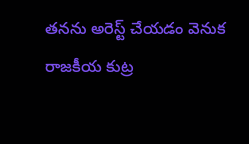తనను అరెస్ట్ చేయడం వెనుక రాజకీయ కుట్ర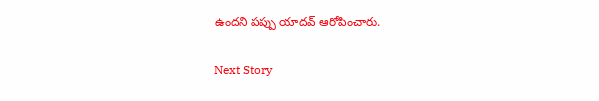ఉందని పప్పు యాదవ్ ఆరోపించారు.

Next Story